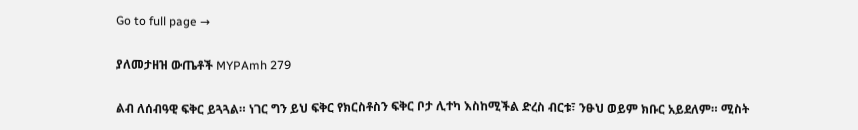Go to full page →

ያለመታዘዝ ውጤቶች MYPAmh 279

ልብ ለሰብዓዊ ፍቅር ይጓጓል። ነገር ግን ይህ ፍቅር የክርስቶስን ፍቅር ቦታ ሊተካ እስከሚችል ድረስ ብርቱ፣ ንፁህ ወይም ክቡር አይደለም። ሚስት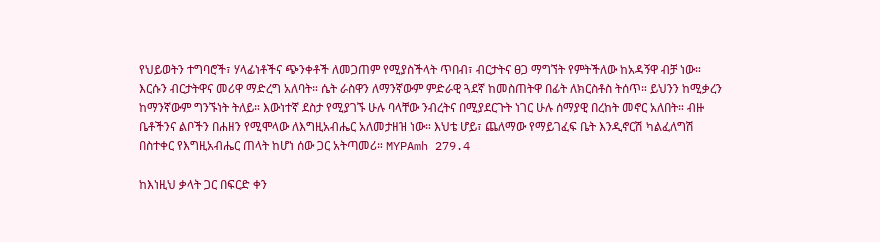የህይወትን ተግባሮች፣ ሃላፊነቶችና ጭንቀቶች ለመጋጠም የሚያስችላት ጥበብ፣ ብርታትና ፀጋ ማግኘት የምትችለው ከአዳኝዋ ብቻ ነው። እርሱን ብርታትዋና መሪዋ ማድረግ አለባት። ሴት ራስዋን ለማንኛውም ምድራዊ ጓደኛ ከመስጠትዋ በፊት ለክርስቶስ ትሰጥ። ይህንን ከሚቃረን ከማንኛውም ግንኙነት ትለይ። እውነተኛ ደስታ የሚያገኙ ሁሉ ባላቸው ንብረትና በሚያደርጉት ነገር ሁሉ ሰማያዊ በረከት መኖር አለበት። ብዙ ቤቶችንና ልቦችን በሐዘን የሚሞላው ለእግዚአብሔር አለመታዘዝ ነው። እህቴ ሆይ፣ ጨለማው የማይገፈፍ ቤት እንዲኖርሽ ካልፈለግሽ በስተቀር የእግዚአብሔር ጠላት ከሆነ ሰው ጋር አትጣመሪ። MYPAmh 279.4

ከእነዚህ ቃላት ጋር በፍርድ ቀን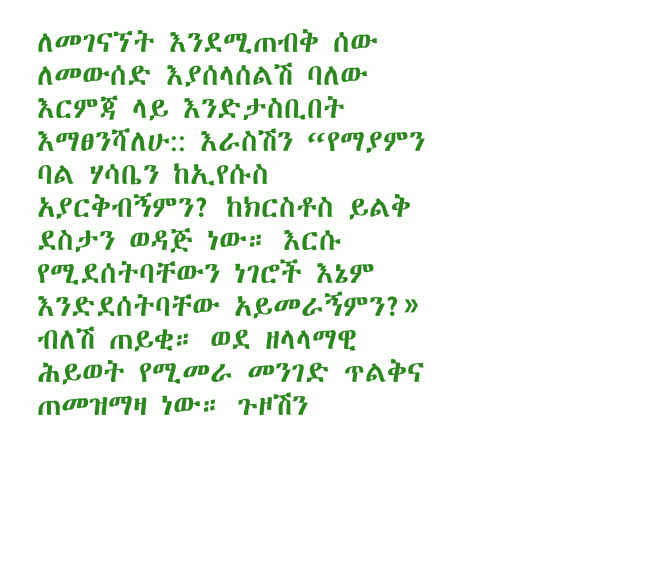ለመገናኘት እንደሚጠብቅ ሰው ለመውሰድ እያሰላሰልሽ ባለው እርምጃ ላይ እንድታስቢበት እማፀንሻለሁ:: እራስሽን “የማያምን ባል ሃሳቤን ከኢየሱስ አያርቅብኝምን? ከክርስቶስ ይልቅ ደስታን ወዳጅ ነው። እርሱ የሚደሰትባቸውን ነገሮች እኔም እንድደሰትባቸው አይመራኝምን?» ብለሽ ጠይቂ። ወደ ዘላላማዊ ሕይወት የሚመራ መንገድ ጥልቅና ጠመዝማዛ ነው። ጉዞሽን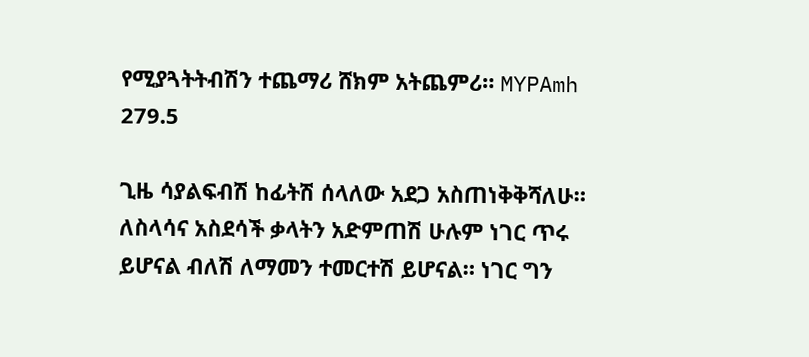የሚያጓትትብሽን ተጨማሪ ሸክም አትጨምሪ። MYPAmh 279.5

ጊዜ ሳያልፍብሽ ከፊትሽ ሰላለው አደጋ አስጠነቅቅሻለሁ። ለስላሳና አስደሳች ቃላትን አድምጠሽ ሁሉም ነገር ጥሩ ይሆናል ብለሽ ለማመን ተመርተሽ ይሆናል። ነገር ግን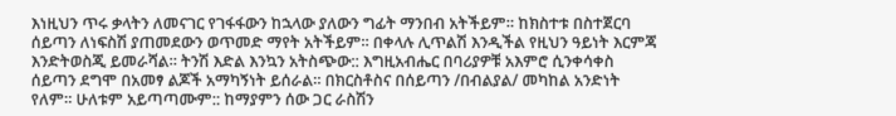እነዚህን ጥሩ ቃላትን ለመናገር የገፋፋውን ከኋላው ያለውን ግፊት ማንበብ አትችይም። ከክስተቱ በስተጀርባ ሰይጣን ለነፍስሽ ያጠመደውን ወጥመድ ማየት አትችይም። በቀላሉ ሊጥልሽ እንዲችል የዚህን ዓይነት እርምጃ እንድትወስጂ ይመራሻል። ትንሽ እድል እንኳን አትስጭው:: እግዚአብሔር በባሪያዎቹ አእምሮ ሲንቀሳቀስ ሰይጣን ደግሞ በአመፃ ልጆች አማካኝነት ይሰራል። በክርስቶስና በሰይጣን /በብልያል/ መካከል አንድነት የለም። ሁለቱም አይጣጣሙም:: ከማያምን ሰው ጋር ራስሽን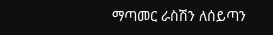ማጣመር ራስሽን ለሰይጣን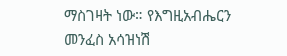ማስገዛት ነው። የእግዚአብሔርን መንፈስ አሳዝነሽ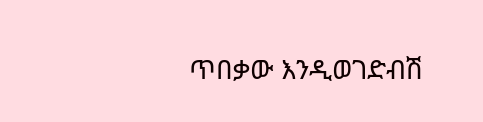ጥበቃው እንዲወገድብሽ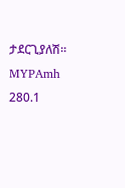ታደርጊያለሽ። MYPAmh 280.1